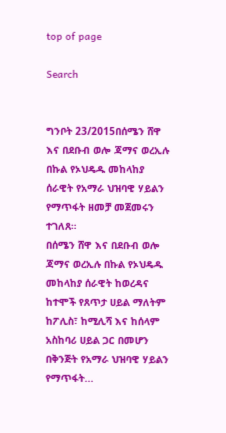top of page

Search


ግንቦት 23/2015በሰሜን ሸዋ እና በደቡብ ወሎ ጃማና ወረኢሉ በኩል የኦህዴዱ መከላከያ ሰራዊት የአማራ ህዝባዊ ሃይልን የማጥፋት ዘመቻ መጀመሩን ተገለጸ።
በሰሜን ሸዋ እና በደቡብ ወሎ ጃማና ወረኢሉ በኩል የኦህዴዱ መከላከያ ሰራዊት ከወረዳና ከተሞች የጸጥታ ሀይል ማለትም ከፖሊስ፣ ከሚሊሻ እና ከሰላም አስከባሪ ሀይል ጋር በመሆን በቅንጅት የአማራ ህዝባዊ ሃይልን የማጥፋት...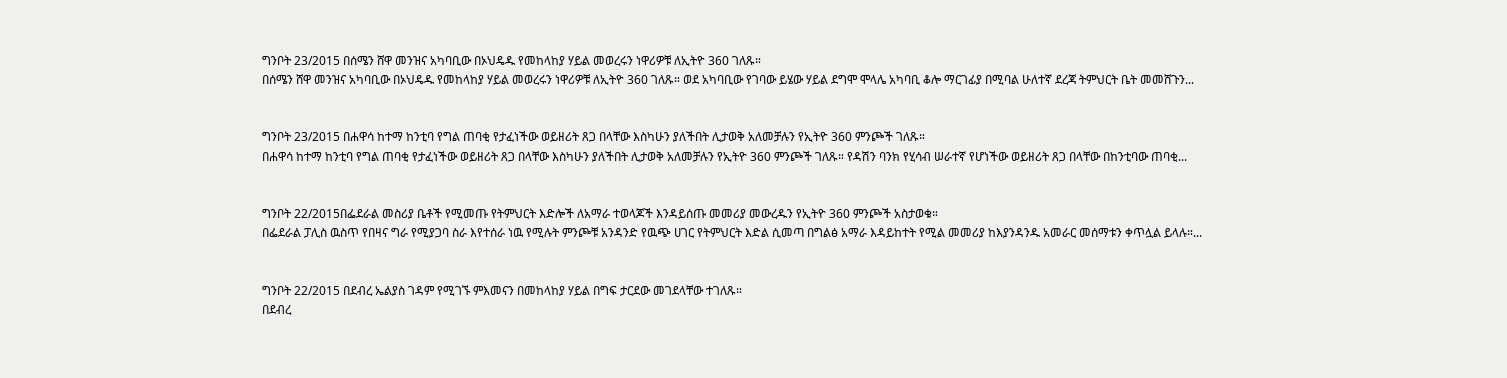ግንቦት 23/2015 በሰሜን ሸዋ መንዝና አካባቢው በኦህዴዱ የመከላከያ ሃይል መወረሩን ነዋሪዎቹ ለኢትዮ 360 ገለጹ።
በሰሜን ሸዋ መንዝና አካባቢው በኦህዴዱ የመከላከያ ሃይል መወረሩን ነዋሪዎቹ ለኢትዮ 360 ገለጹ። ወደ አካባቢው የገባው ይሄው ሃይል ደግሞ ሞላሌ አካባቢ ቆሎ ማርገፊያ በሚባል ሁለተኛ ደረጃ ትምህርት ቤት መመሸጉን...


ግንቦት 23/2015 በሐዋሳ ከተማ ከንቲባ የግል ጠባቂ የታፈነችው ወይዘሪት ጸጋ በላቸው እስካሁን ያለችበት ሊታወቅ አለመቻሉን የኢትዮ 360 ምንጮች ገለጹ።
በሐዋሳ ከተማ ከንቲባ የግል ጠባቂ የታፈነችው ወይዘሪት ጸጋ በላቸው እስካሁን ያለችበት ሊታወቅ አለመቻሉን የኢትዮ 360 ምንጮች ገለጹ። የዳሽን ባንክ የሂሳብ ሠራተኛ የሆነችው ወይዘሪት ጸጋ በላቸው በከንቲባው ጠባቂ...


ግንቦት 22/2015በፌደራል መስሪያ ቤቶች የሚመጡ የትምህርት እድሎች ለአማራ ተወላጆች እንዳይሰጡ መመሪያ መውረዱን የኢትዮ 360 ምንጮች አስታወቁ።
በፌደራል ፓሊስ ዉስጥ የበዛና ግራ የሚያጋባ ስራ እየተሰራ ነዉ የሚሉት ምንጮቹ አንዳንድ የዉጭ ሀገር የትምህርት እድል ሲመጣ በግልፅ አማራ እዳይከተት የሚል መመሪያ ከእያንዳንዱ አመራር መሰማቱን ቀጥሏል ይላሉ።...


ግንቦት 22/2015 በደብረ ኤልያስ ገዳም የሚገኙ ምእመናን በመከላከያ ሃይል በግፍ ታርደው መገደላቸው ተገለጹ።
በደብረ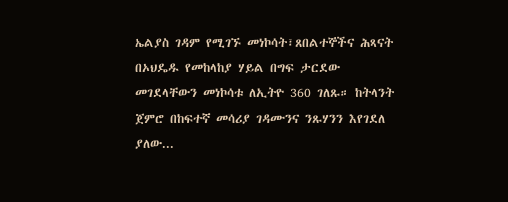ኤልያስ ገዳም የሚገኙ መነኮሳት፣ጸበልተኞችና ሕጻናት በኦህዴዱ የመከላከያ ሃይል በግፍ ታርደው መገደላቸውን መነኮሳቱ ለኢትዮ 360 ገለጹ። ከትላንት ጀምሮ በከፍተኛ መሳሪያ ገዳሙንና ንጹሃንን እየገደለ ያለው...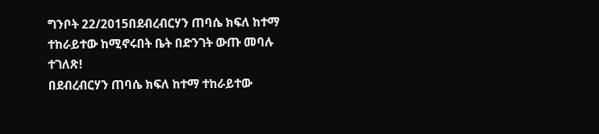ግንቦት 22/2015በደብረብርሃን ጠባሴ ክፍለ ከተማ ተከራይተው ከሚኖሩበት ቤት በድንገት ውጡ መባሉ ተገለጽ!
በደብረብርሃን ጠባሴ ክፍለ ከተማ ተከራይተው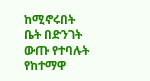ከሚኖሩበት ቤት በድንገት ውጡ የተባሉት የከተማዋ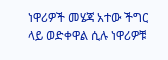ነዋሪዎች መሄጃ አተው ችግር ላይ ወድቀዋል ሲሉ ነዋሪዎቹ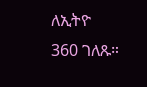ለኢትዮ 360 ገለጹ።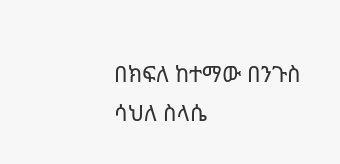በክፍለ ከተማው በንጉስ ሳህለ ስላሴ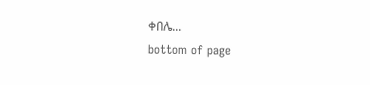ቀበሌ...
bottom of page